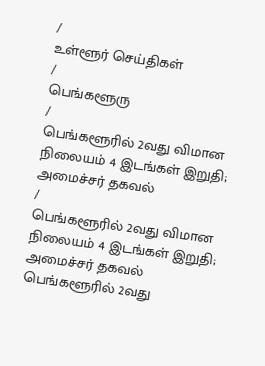/
உள்ளூர் செய்திகள்
/
பெங்களூரு
/
பெங்களூரில் 2வது விமான நிலையம் 4 இடங்கள் இறுதி; அமைச்சர் தகவல்
/
பெங்களூரில் 2வது விமான நிலையம் 4 இடங்கள் இறுதி; அமைச்சர் தகவல்
பெங்களூரில் 2வது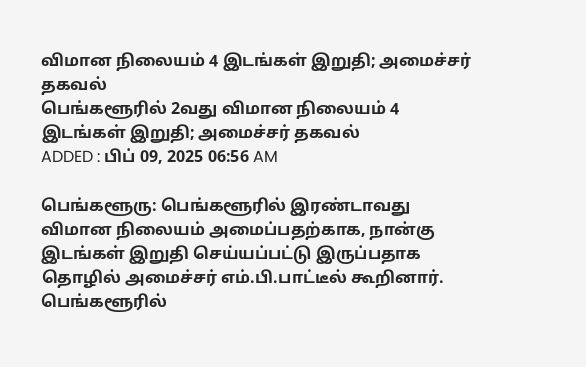விமான நிலையம் 4 இடங்கள் இறுதி; அமைச்சர் தகவல்
பெங்களூரில் 2வது விமான நிலையம் 4 இடங்கள் இறுதி; அமைச்சர் தகவல்
ADDED : பிப் 09, 2025 06:56 AM

பெங்களூரு: பெங்களூரில் இரண்டாவது விமான நிலையம் அமைப்பதற்காக, நான்கு இடங்கள் இறுதி செய்யப்பட்டு இருப்பதாக தொழில் அமைச்சர் எம்.பி.பாட்டீல் கூறினார்.
பெங்களூரில்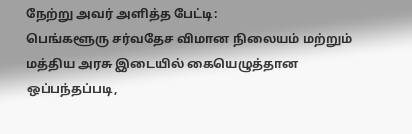நேற்று அவர் அளித்த பேட்டி:
பெங்களூரு சர்வதேச விமான நிலையம் மற்றும் மத்திய அரசு இடையில் கையெழுத்தான ஒப்பந்தப்படி,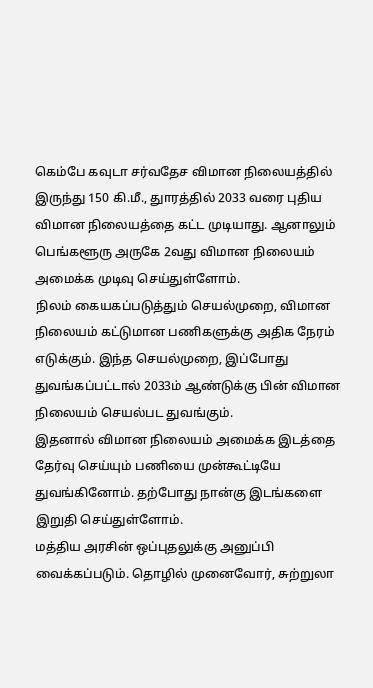கெம்பே கவுடா சர்வதேச விமான நிலையத்தில் இருந்து 150 கி.மீ., துாரத்தில் 2033 வரை புதிய விமான நிலையத்தை கட்ட முடியாது. ஆனாலும் பெங்களூரு அருகே 2வது விமான நிலையம் அமைக்க முடிவு செய்துள்ளோம்.
நிலம் கையகப்படுத்தும் செயல்முறை, விமான நிலையம் கட்டுமான பணிகளுக்கு அதிக நேரம் எடுக்கும். இந்த செயல்முறை, இப்போது துவங்கப்பட்டால் 2033ம் ஆண்டுக்கு பின் விமான நிலையம் செயல்பட துவங்கும்.
இதனால் விமான நிலையம் அமைக்க இடத்தை தேர்வு செய்யும் பணியை முன்கூட்டியே துவங்கினோம். தற்போது நான்கு இடங்களை இறுதி செய்துள்ளோம்.
மத்திய அரசின் ஒப்புதலுக்கு அனுப்பி வைக்கப்படும். தொழில் முனைவோர், சுற்றுலா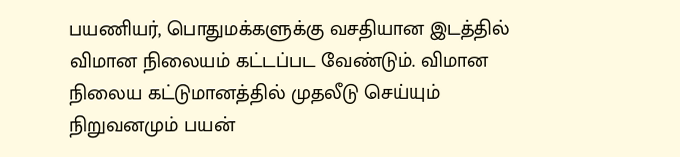பயணியர், பொதுமக்களுக்கு வசதியான இடத்தில் விமான நிலையம் கட்டப்பட வேண்டும். விமான நிலைய கட்டுமானத்தில் முதலீடு செய்யும் நிறுவனமும் பயன்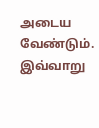அடைய வேண்டும்.
இவ்வாறு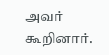அவர் கூறினார்.